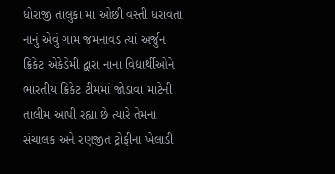ધોરાજી તાલુકા મા ઓછી વસ્તી ધરાવતા નાનું એવું ગામ જમનાવડ ત્યાં અર્જુન ક્રિકેટ એકેડેમી દ્વારા નાના વિદ્યાર્થીઓને ભારતીય ક્રિકેટ ટીમમાં જોડાવા માટેની તાલીમ આપી રહ્યા છે ત્યારે તેમના સંચાલક અને રણજીત ટ્રોફીના ખેલાડી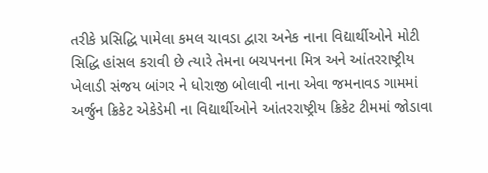તરીકે પ્રસિદ્ધિ પામેલા કમલ ચાવડા દ્વારા અનેક નાના વિદ્યાર્થીઓને મોટી સિદ્ધિ હાંસલ કરાવી છે ત્યારે તેમના બચપનના મિત્ર અને આંતરરાષ્ટ્રીય ખેલાડી સંજય બાંગર ને ધોરાજી બોલાવી નાના એવા જમનાવડ ગામમાં અર્જુન ક્રિકેટ એકેડેમી ના વિદ્યાર્થીઓને આંતરરાષ્ટ્રીય ક્રિકેટ ટીમમાં જોડાવા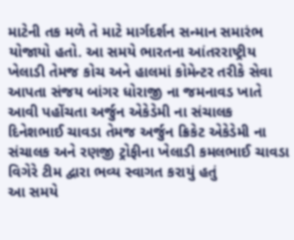માટેની તક મળે તે માટે માર્ગદર્શન સન્માન સમારંભ યોજાયો હતો. આ સમયે ભારતના આંતરરાષ્ટ્રીય ખેલાડી તેમજ કોચ અને હાલમાં કોમેન્ટર તરીકે સેવા આપતા સંજય બાંગર ધોરાજી ના જમનાવડ ખાતે આવી પહોંચતા અર્જુન એકેડેમી ના સંચાલક દિનેશભાઈ ચાવડા તેમજ અર્જુન ક્રિકેટ એકેડેમી ના સંચાલક અને રણજી ટ્રોફીના ખેલાડી કમલભાઈ ચાવડા વિગેરે ટીમ દ્વારા ભવ્ય સ્વાગત કરાયું હતું
આ સમયે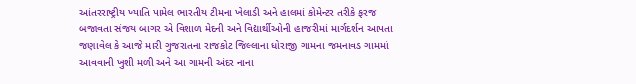આંતરરાષ્ટ્રીય ખ્યાતિ પામેલ ભારતીય ટીમના ખેલાડી અને હાલમાં કોમેન્ટર તરીકે ફરજ બજાવતા સંજય બાગર એ વિશાળ મેદની અને વિદ્યાર્થીઓની હાજરીમાં માર્ગદર્શન આપતા જણાવેલ કે આજે મારી ગુજરાતના રાજકોટ જિલ્લાના ધોરાજી ગામના જમનાવડ ગામમાં આવવાની ખુશી મળી અને આ ગામની અંદર નાના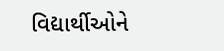વિદ્યાર્થીઓને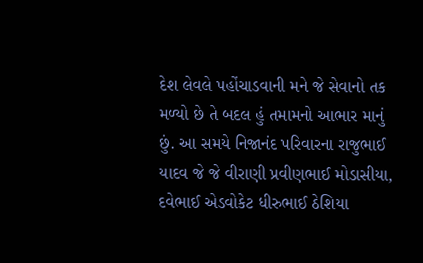દેશ લેવલે પહોંચાડવાની મને જે સેવાનો તક મળ્યો છે તે બદલ હું તમામનો આભાર માનું છું. આ સમયે નિજાનંદ પરિવારના રાજુભાઈ યાદવ જે જે વીરાણી પ્રવીણભાઈ મોડાસીયા, દવેભાઈ એડવોકેટ ધીરુભાઈ ઠેશિયા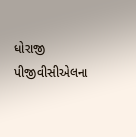ધોરાજી પીજીવીસીએલના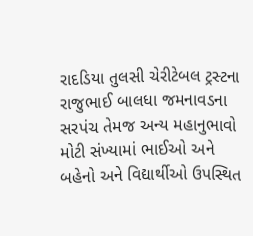રાદડિયા તુલસી ચેરીટેબલ ટ્રસ્ટના રાજુભાઈ બાલધા જમનાવડના સરપંચ તેમજ અન્ય મહાનુભાવો મોટી સંખ્યામાં ભાઈઓ અને બહેનો અને વિદ્યાર્થીઓ ઉપસ્થિત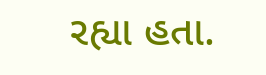રહ્યા હતા.